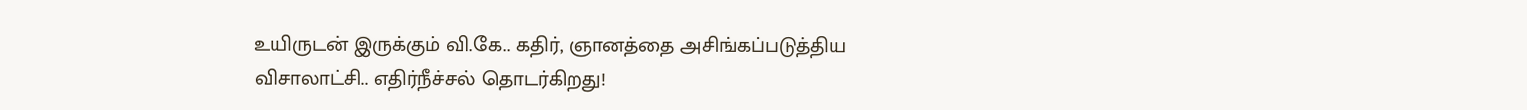உயிருடன் இருக்கும் வி.கே.. கதிர், ஞானத்தை அசிங்கப்படுத்திய விசாலாட்சி.. எதிர்நீச்சல் தொடர்கிறது!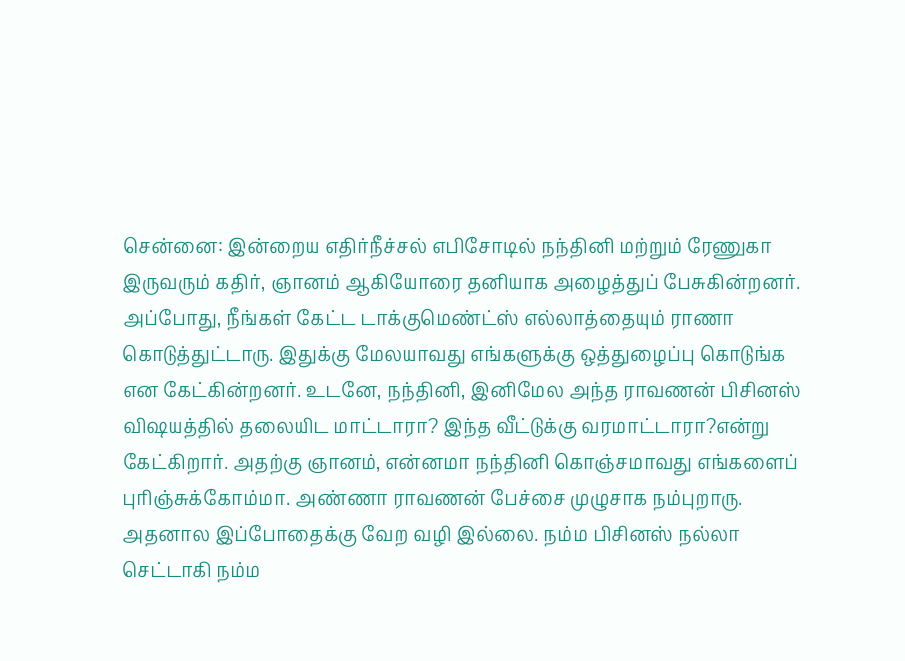சென்னை: இன்றைய எதிர்நீச்சல் எபிசோடில் நந்தினி மற்றும் ரேணுகா இருவரும் கதிர், ஞானம் ஆகியோரை தனியாக அழைத்துப் பேசுகின்றனர். அப்போது, நீங்கள் கேட்ட டாக்குமெண்ட்ஸ் எல்லாத்தையும் ராணா கொடுத்துட்டாரு. இதுக்கு மேலயாவது எங்களுக்கு ஒத்துழைப்பு கொடுங்க என கேட்கின்றனர். உடனே, நந்தினி, இனிமேல அந்த ராவணன் பிசினஸ் விஷயத்தில் தலையிட மாட்டாரா? இந்த வீட்டுக்கு வரமாட்டாரா?என்று கேட்கிறார். அதற்கு ஞானம், என்னமா நந்தினி கொஞ்சமாவது எங்களைப் புரிஞ்சுக்கோம்மா. அண்ணா ராவணன் பேச்சை முழுசாக நம்புறாரு. அதனால இப்போதைக்கு வேற வழி இல்லை. நம்ம பிசினஸ் நல்லா செட்டாகி நம்ம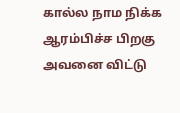கால்ல நாம நிக்க ஆரம்பிச்ச பிறகு அவனை விட்டு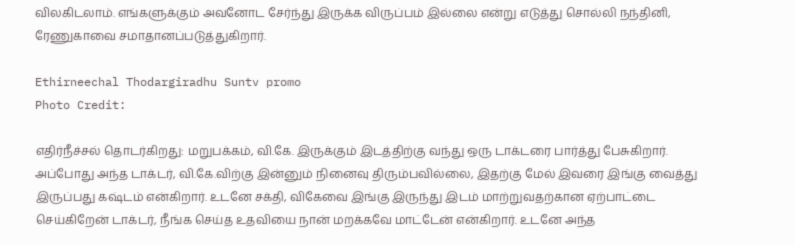விலகிடலாம். எங்களுக்கும் அவனோட சேர்ந்து இருக்க விருப்பம் இல்லை என்று எடுத்து சொல்லி நந்தினி, ரேணுகாவை சமாதானப்படுத்துகிறார்.

Ethirneechal Thodargiradhu Suntv promo
Photo Credit:

எதிர்நீச்சல் தொடர்கிறது: மறுபக்கம், வி.கே. இருக்கும் இடத்திற்கு வந்து ஒரு டாக்டரை பார்த்து பேசுகிறார். அப்போது அந்த டாக்டர், வி.கே.விற்கு இன்னும் நினைவு திரும்பவில்லை, இதற்கு மேல் இவரை இங்கு வைத்து இருப்பது கஷ்டம் என்கிறார். உடனே சக்தி, விகேவை இங்கு இருந்து இடம் மாற்றுவதற்கான ஏற்பாட்டை செய்கிறேன் டாக்டர், நீங்க செய்த உதவியை நான் மறக்கவே மாட்டேன் என்கிறார். உடனே அந்த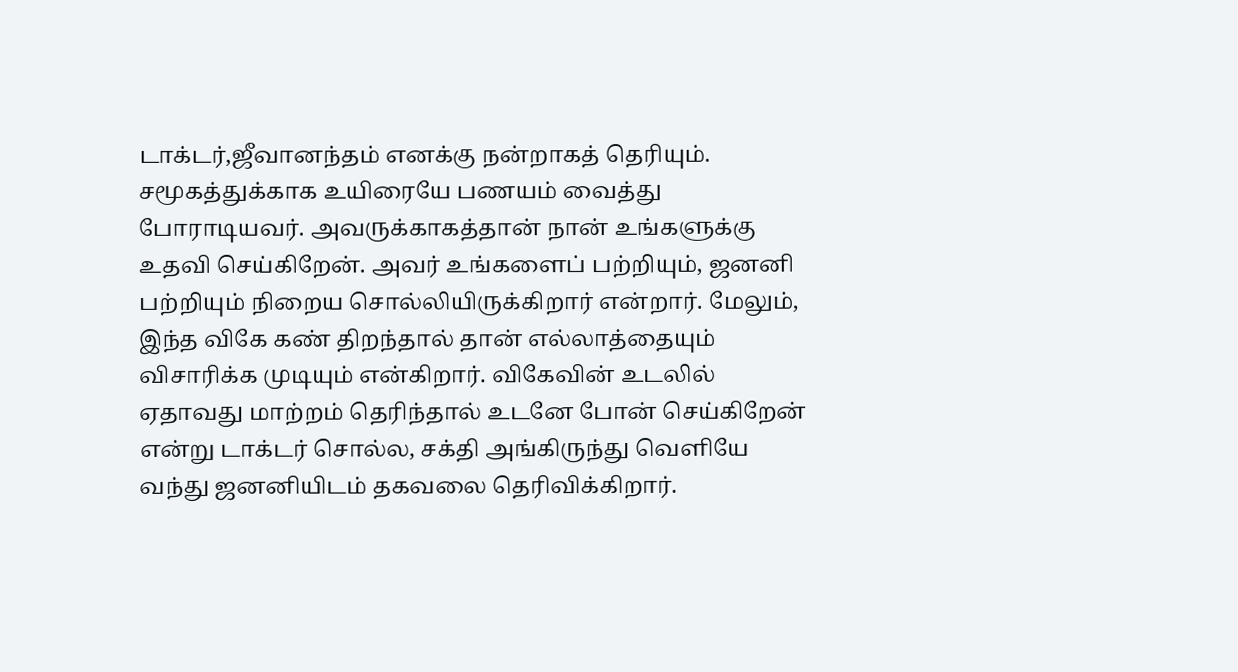டாக்டர்,ஜீவானந்தம் எனக்கு நன்றாகத் தெரியும். சமூகத்துக்காக உயிரையே பணயம் வைத்து போராடியவர். அவருக்காகத்தான் நான் உங்களுக்கு உதவி செய்கிறேன். அவர் உங்களைப் பற்றியும், ஜனனி பற்றியும் நிறைய சொல்லியிருக்கிறார் என்றார். மேலும், இந்த விகே கண் திறந்தால் தான் எல்லாத்தையும் விசாரிக்க முடியும் என்கிறார். விகேவின் உடலில் ஏதாவது மாற்றம் தெரிந்தால் உடனே போன் செய்கிறேன் என்று டாக்டர் சொல்ல, சக்தி அங்கிருந்து வெளியே வந்து ஜனனியிடம் தகவலை தெரிவிக்கிறார்.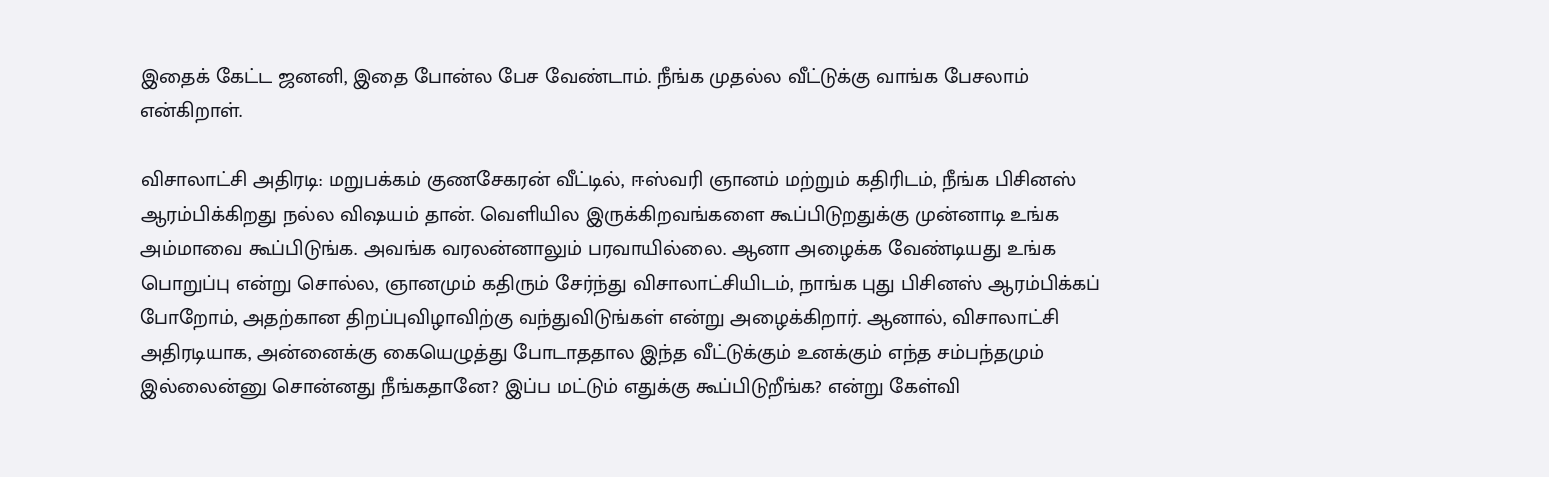இதைக் கேட்ட ஜனனி, இதை போன்ல பேச வேண்டாம். நீங்க முதல்ல வீட்டுக்கு வாங்க பேசலாம் என்கிறாள்.

விசாலாட்சி அதிரடி: மறுபக்கம் குணசேகரன் வீட்டில், ஈஸ்வரி ஞானம் மற்றும் கதிரிடம், நீங்க பிசினஸ் ஆரம்பிக்கிறது நல்ல விஷயம் தான். வெளியில இருக்கிறவங்களை கூப்பிடுறதுக்கு முன்னாடி உங்க அம்மாவை கூப்பிடுங்க. அவங்க வரலன்னாலும் பரவாயில்லை. ஆனா அழைக்க வேண்டியது உங்க பொறுப்பு என்று சொல்ல, ஞானமும் கதிரும் சேர்ந்து விசாலாட்சியிடம், நாங்க புது பிசினஸ் ஆரம்பிக்கப் போறோம், அதற்கான திறப்புவிழாவிற்கு வந்துவிடுங்கள் என்று அழைக்கிறார். ஆனால், விசாலாட்சி அதிரடியாக, அன்னைக்கு கையெழுத்து போடாததால இந்த வீட்டுக்கும் உனக்கும் எந்த சம்பந்தமும் இல்லைன்னு சொன்னது நீங்கதானே? இப்ப மட்டும் எதுக்கு கூப்பிடுறீங்க? என்று கேள்வி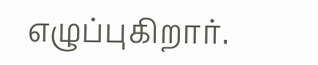எழுப்புகிறார்.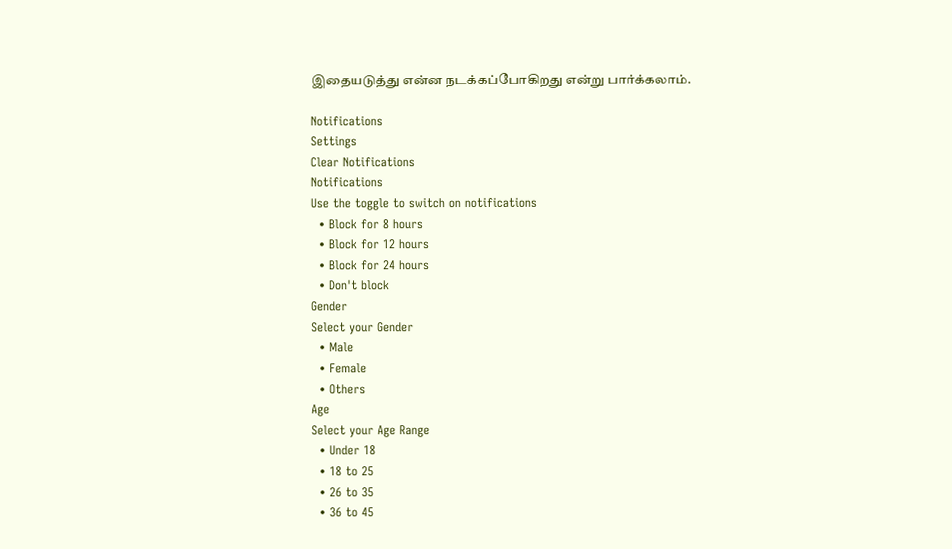இதையடுத்து என்ன நடக்கப்போகிறது என்று பார்க்கலாம்.

Notifications
Settings
Clear Notifications
Notifications
Use the toggle to switch on notifications
  • Block for 8 hours
  • Block for 12 hours
  • Block for 24 hours
  • Don't block
Gender
Select your Gender
  • Male
  • Female
  • Others
Age
Select your Age Range
  • Under 18
  • 18 to 25
  • 26 to 35
  • 36 to 45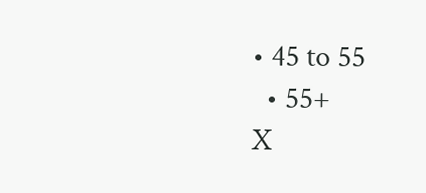• 45 to 55
  • 55+
X